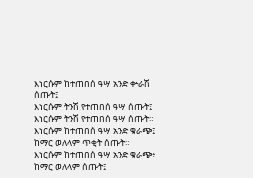እነርሱም ከተጠበሰ ዓሣ አንድ ቍራሽ ሰጡት፤
እነርሱም ትንሽ የተጠበሰ ዓሣ ሰጡት፤
እነርሱም ትንሽ የተጠበሰ ዓሣ ሰጡት።
እነርሱም ከተጠበሰ ዓሣ አንድ ቁራጭ፤ ከማር ወለላም ጥቂት ሰጡት።
እነርሱም ከተጠበሰ ዓሣ አንድ ቁራጭ፥ ከማር ወለላም ሰጡት፤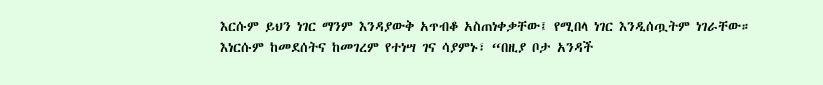እርሱም ይህን ነገር ማንም እንዳያውቅ አጥብቆ አስጠነቀቃቸው፤ የሚበላ ነገር እንዲሰጧትም ነገራቸው።
እነርሱም ከመደሰትና ከመገረም የተነሣ ገና ሳያምኑ፣ “በዚያ ቦታ አንዳች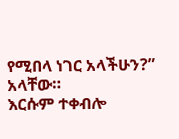የሚበላ ነገር አላችሁን?” አላቸው።
እርሱም ተቀብሎ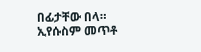በፊታቸው በላ።
ኢየሱስም መጥቶ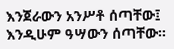እንጀራውን አንሥቶ ሰጣቸው፤ እንዲሁም ዓሣውን ሰጣቸው።